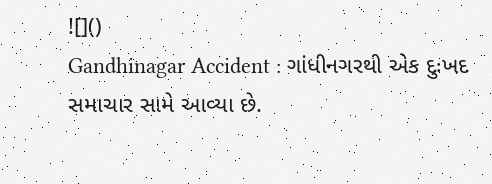![]()
Gandhinagar Accident : ગાંધીનગરથી એક દુઃખદ સમાચાર સામે આવ્યા છે.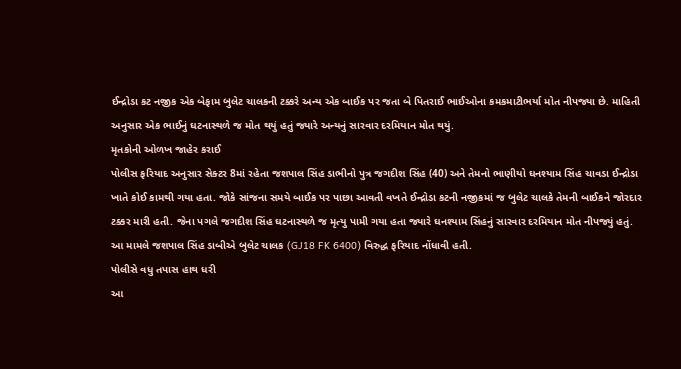ઈન્દ્રોડા કટ નજીક એક બેફામ બુલેટ ચાલકની ટક્કરે અન્ય એક બાઈક પર જતા બે પિતરાઈ ભાઈઓના કમકમાટીભર્યા મોત નીપજ્યા છે. માહિતી અનુસાર એક ભાઈનું ઘટનાસ્થળે જ મોત થયું હતું જ્યારે અન્યનું સારવાર દરમિયાન મોત થયું.
મૃતકોની ઓળખ જાહેર કરાઈ
પોલીસ ફરિયાદ અનુસાર સેક્ટર 8માં રહેતા જશપાલ સિંહ ડાભીનો પુત્ર જગદીશ સિંહ (40) અને તેમનો ભાણીયો ઘનશ્યામ સિંહ ચાવડા ઈન્દ્રોડા ખાતે કોઈ કામથી ગયા હતા. જોકે સાંજના સમયે બાઈક પર પાછા આવતી વખતે ઈન્દ્રોડા કટની નજીકમાં જ બુલેટ ચાલકે તેમની બાઈકને જોરદાર ટક્કર મારી હતી. જેના પગલે જગદીશ સિંહ ઘટનાસ્થળે જ મૃત્યુ પામી ગયા હતા જ્યારે ઘનશ્યામ સિંહનું સારવાર દરમિયાન મોત નીપજ્યું હતું. આ મામલે જશપાલ સિંહ ડાબીએ બુલેટ ચાલક (GJ18 FK 6400) વિરુદ્ધ ફરિયાદ નોંધાવી હતી.
પોલીસે વધુ તપાસ હાથ ધરી
આ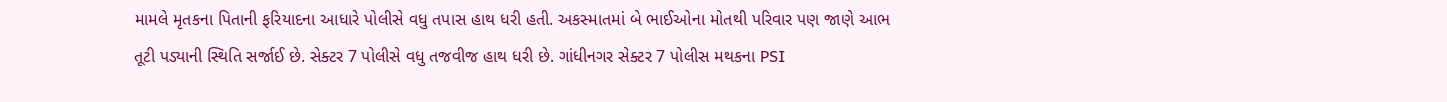મામલે મૃતકના પિતાની ફરિયાદના આધારે પોલીસે વધુ તપાસ હાથ ધરી હતી. અકસ્માતમાં બે ભાઈઓના મોતથી પરિવાર પણ જાણે આભ તૂટી પડ્યાની સ્થિતિ સર્જાઈ છે. સેક્ટર 7 પોલીસે વધુ તજવીજ હાથ ધરી છે. ગાંધીનગર સેક્ટર 7 પોલીસ મથકના PSI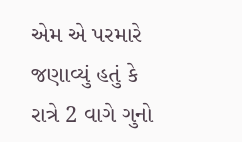એમ એ પરમારે જણાવ્યું હતું કે રાત્રે 2 વાગે ગુનો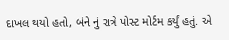દાખલ થયો હતો, બંને નું રાત્રે પોસ્ટ મોર્ટમ કર્યું હતું. એ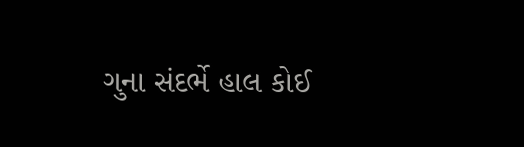ગુના સંદર્ભે હાલ કોઈ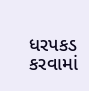ધરપકડ કરવામાં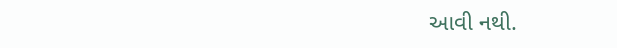આવી નથી.